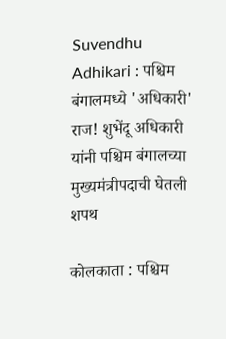Suvendhu Adhikari : पश्चिम बंगालमध्ये 'अधिकारी' राज! शुभेंदू अधिकारी यांनी पश्चिम बंगालच्या मुख्यमंत्रीपदाची घेतली शपथ

कोलकाता : पश्चिम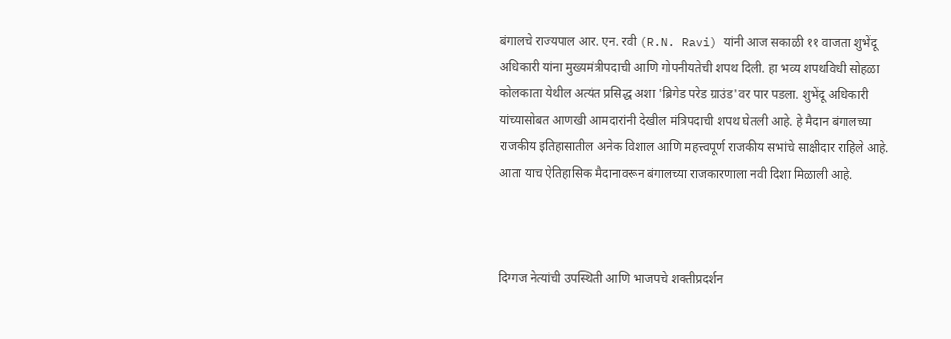बंगालचे राज्यपाल आर. एन. रवी (R.N. Ravi) यांनी आज सकाळी ११ वाजता शुभेंदू अधिकारी यांना मुख्यमंत्रीपदाची आणि गोपनीयतेची शपथ दिली. हा भव्य शपथविधी सोहळा कोलकाता येथील अत्यंत प्रसिद्ध अशा 'ब्रिगेड परेड ग्राउंड'वर पार पडला. शुभेंदू अधिकारी  यांच्यासोबत आणखी आमदारांनी देखील मंत्रि‍पदाची शपथ घेतली आहे. हे मैदान बंगालच्या राजकीय इतिहासातील अनेक विशाल आणि महत्त्वपूर्ण राजकीय सभांचे साक्षीदार राहिले आहे. आता याच ऐतिहासिक मैदानावरून बंगालच्या राजकारणाला नवी दिशा मिळाली आहे.



दिग्गज नेत्यांची उपस्थिती आणि भाजपचे शक्तीप्रदर्शन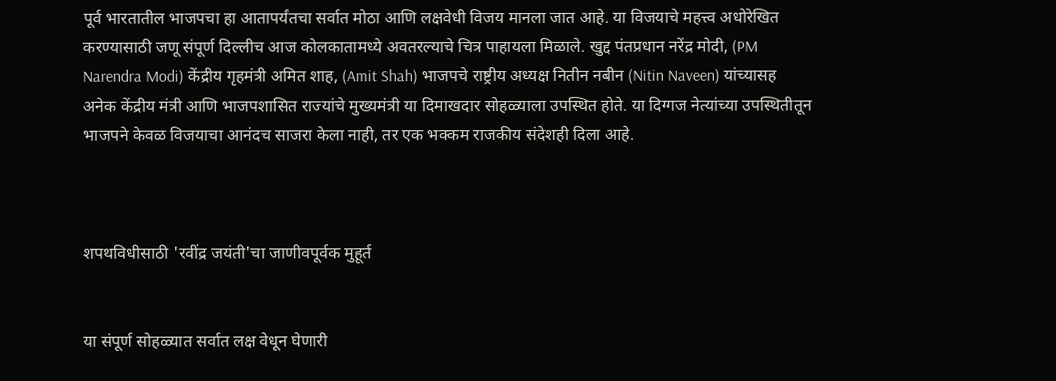पूर्व भारतातील भाजपचा हा आतापर्यंतचा सर्वात मोठा आणि लक्षवेधी विजय मानला जात आहे. या विजयाचे महत्त्व अधोरेखित करण्यासाठी जणू संपूर्ण दिल्लीच आज कोलकातामध्ये अवतरल्याचे चित्र पाहायला मिळाले. खुद्द पंतप्रधान नरेंद्र मोदी, (PM Narendra Modi) केंद्रीय गृहमंत्री अमित शाह, (Amit Shah) भाजपचे राष्ट्रीय अध्यक्ष नितीन नबीन (Nitin Naveen) यांच्यासह अनेक केंद्रीय मंत्री आणि भाजपशासित राज्यांचे मुख्यमंत्री या दिमाखदार सोहळ्याला उपस्थित होते. या दिग्गज नेत्यांच्या उपस्थितीतून भाजपने केवळ विजयाचा आनंदच साजरा केला नाही, तर एक भक्कम राजकीय संदेशही दिला आहे.



शपथविधीसाठी 'रवींद्र जयंती'चा जाणीवपूर्वक मुहूर्त


या संपूर्ण सोहळ्यात सर्वात लक्ष वेधून घेणारी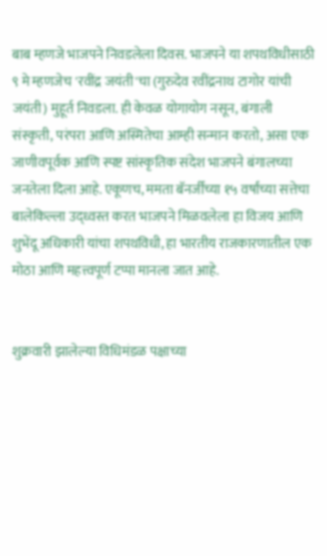बाब म्हणजे भाजपने निवडलेला दिवस. भाजपने या शपथविधीसाठी ९ मे म्हणजेच 'रवींद्र जयंती'चा (गुरुदेव रवींद्रनाथ टागोर यांची जयंती) मुहूर्त निवडला. ही केवळ योगायोग नसून, बंगाली संस्कृती, परंपरा आणि अस्मितेचा आम्ही सन्मान करतो, असा एक जाणीवपूर्वक आणि स्पष्ट सांस्कृतिक संदेश भाजपने बंगालच्या जनतेला दिला आहे. एकूणच, ममता बॅनर्जींच्या १५ वर्षांच्या सत्तेचा बालेकिल्ला उद्ध्वस्त करत भाजपने मिळवलेला हा विजय आणि शुभेंदू अधिकारी यांचा शपथविधी, हा भारतीय राजकारणातील एक मोठा आणि महत्त्वपूर्ण टप्पा मानला जात आहे.


शुक्रवारी झालेल्या विधिमंडळ पक्षाच्या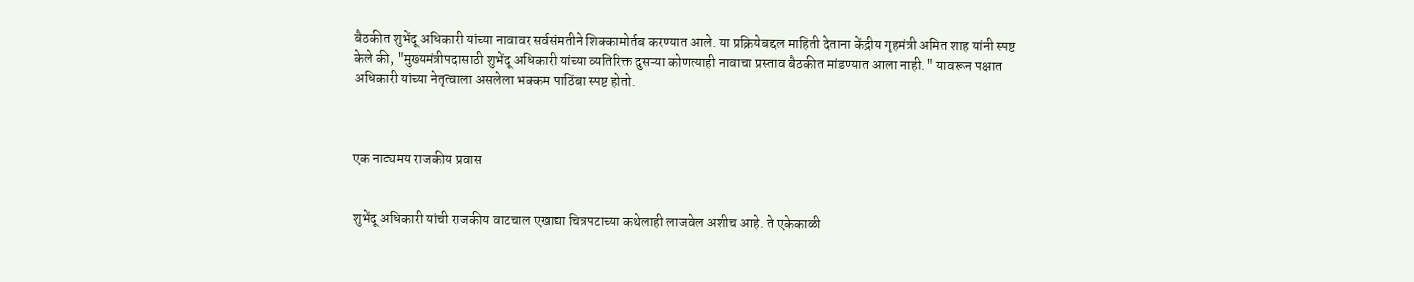बैठकीत शुभेंदू अधिकारी यांच्या नावावर सर्वसंमतीने शिक्कामोर्तब करण्यात आले. या प्रक्रियेबद्दल माहिती देताना केंद्रीय गृहमंत्री अमित शाह यांनी स्पष्ट केले की, "मुख्यमंत्रीपदासाठी शुभेंदू अधिकारी यांच्या व्यतिरिक्त दुसऱ्या कोणत्याही नावाचा प्रस्ताव बैठकीत मांडण्यात आला नाही." यावरून पक्षात अधिकारी यांच्या नेतृत्वाला असलेला भक्कम पाठिंबा स्पष्ट होतो.



एक नाट्यमय राजकीय प्रवास


शुभेंदू अधिकारी यांची राजकीय वाटचाल एखाद्या चित्रपटाच्या कथेलाही लाजवेल अशीच आहे. ते एकेकाळी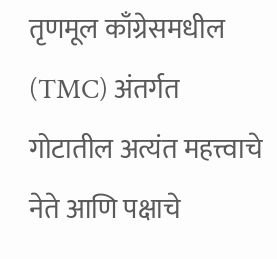तृणमूल काँग्रेसमधील (TMC) अंतर्गत गोटातील अत्यंत महत्त्वाचे नेते आणि पक्षाचे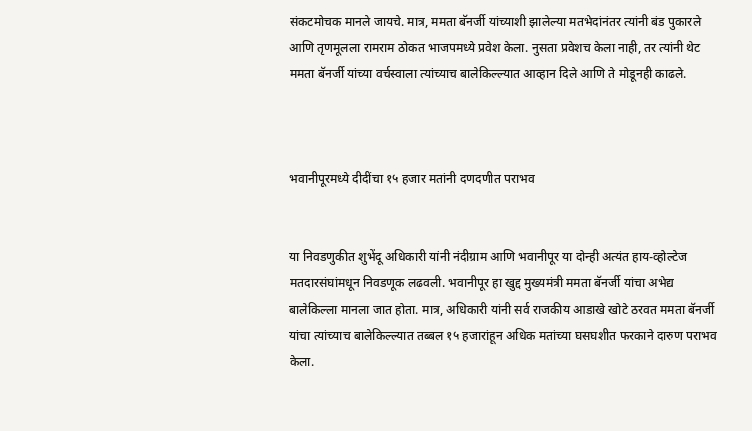संकटमोचक मानले जायचे. मात्र, ममता बॅनर्जी यांच्याशी झालेल्या मतभेदांनंतर त्यांनी बंड पुकारले आणि तृणमूलला रामराम ठोकत भाजपमध्ये प्रवेश केला. नुसता प्रवेशच केला नाही, तर त्यांनी थेट ममता बॅनर्जी यांच्या वर्चस्वाला त्यांच्याच बालेकिल्ल्यात आव्हान दिले आणि ते मोडूनही काढले.



भवानीपूरमध्ये दीदींचा १५ हजार मतांनी दणदणीत पराभव


या निवडणुकीत शुभेंदू अधिकारी यांनी नंदीग्राम आणि भवानीपूर या दोन्ही अत्यंत हाय-व्होल्टेज मतदारसंघांमधून निवडणूक लढवली. भवानीपूर हा खुद्द मुख्यमंत्री ममता बॅनर्जी यांचा अभेद्य बालेकिल्ला मानला जात होता. मात्र, अधिकारी यांनी सर्व राजकीय आडाखे खोटे ठरवत ममता बॅनर्जी यांचा त्यांच्याच बालेकिल्ल्यात तब्बल १५ हजारांहून अधिक मतांच्या घसघशीत फरकाने दारुण पराभव केला.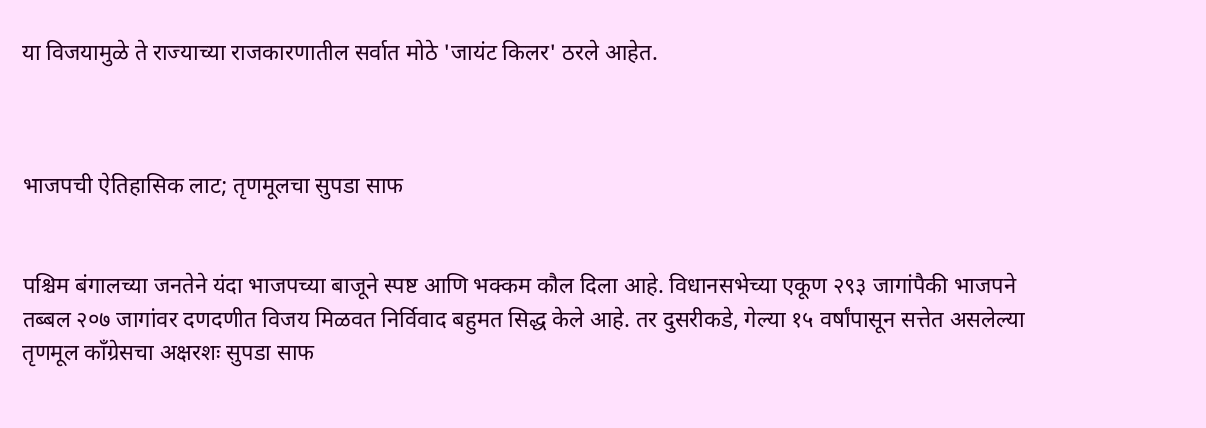या विजयामुळे ते राज्याच्या राजकारणातील सर्वात मोठे 'जायंट किलर' ठरले आहेत.



भाजपची ऐतिहासिक लाट; तृणमूलचा सुपडा साफ


पश्चिम बंगालच्या जनतेने यंदा भाजपच्या बाजूने स्पष्ट आणि भक्कम कौल दिला आहे. विधानसभेच्या एकूण २९३ जागांपैकी भाजपने तब्बल २०७ जागांवर दणदणीत विजय मिळवत निर्विवाद बहुमत सिद्ध केले आहे. तर दुसरीकडे, गेल्या १५ वर्षांपासून सत्तेत असलेल्या तृणमूल काँग्रेसचा अक्षरशः सुपडा साफ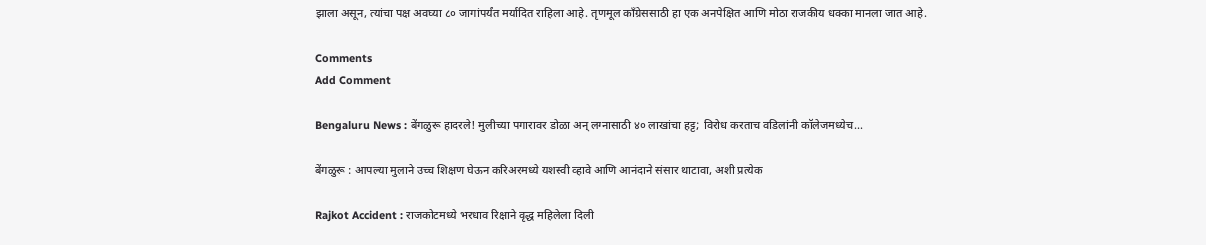झाला असून, त्यांचा पक्ष अवघ्या ८० जागांपर्यंत मर्यादित राहिला आहे. तृणमूल काँग्रेससाठी हा एक अनपेक्षित आणि मोठा राजकीय धक्का मानला जात आहे.

Comments
Add Comment

Bengaluru News : बेंगळुरू हादरले! मुलीच्या पगारावर डोळा अन् लग्नासाठी ४० लाखांचा हट्ट; विरोध करताच वडिलांनी कॉलेजमध्येच...

बेंगळुरू : आपल्या मुलाने उच्च शिक्षण घेऊन करिअरमध्ये यशस्वी व्हावे आणि आनंदाने संसार थाटावा, अशी प्रत्येक

Rajkot Accident : राजकोटमध्ये भरधाव रिक्षाने वृद्ध महिलेला दिली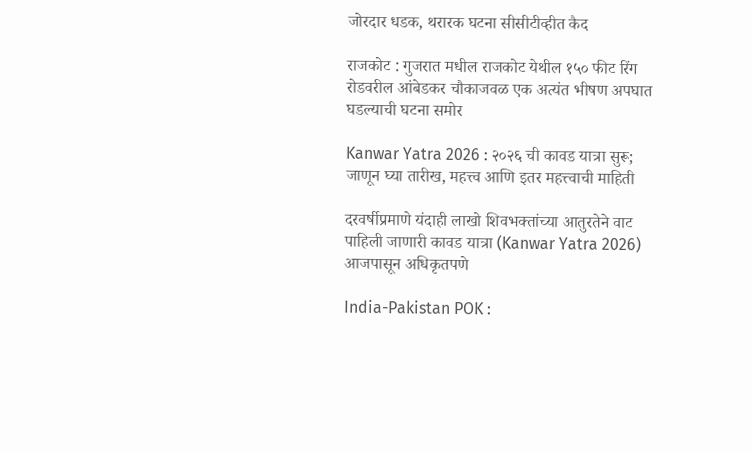जोरदार धडक, थरारक घटना सीसीटीव्हीत कैद

राजकोट : गुजरात मधील राजकोट येथील १५० फीट रिंग रोडवरील आंबेडकर चौकाजवळ एक अत्यंत भीषण अपघात घडल्याची घटना समोर

Kanwar Yatra 2026 : २०२६ ची कावड यात्रा सुरू; जाणून घ्या तारीख, महत्त्व आणि इतर महत्त्वाची माहिती

दरवर्षीप्रमाणे यंदाही लाखो शिवभक्तांच्या आतुरतेने वाट पाहिली जाणारी कावड यात्रा (Kanwar Yatra 2026) आजपासून अधिकृतपणे

India-Pakistan POK :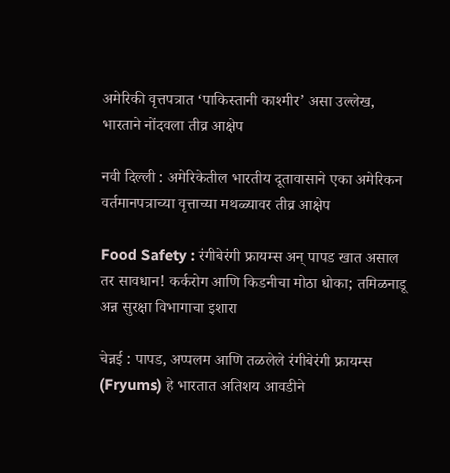अमेरिकी वृत्तपत्रात ‘पाकिस्तानी काश्मीर’ असा उल्लेख, भारताने नोंदवला तीव्र आक्षेप

नवी दिल्ली : अमेरिकेतील भारतीय दूतावासाने एका अमेरिकन वर्तमानपत्राच्या वृत्ताच्या मथळ्यावर तीव्र आक्षेप

Food Safety : रंगीबेरंगी फ्रायम्स अन् पापड खात असाल तर सावधान! कर्करोग आणि किडनीचा मोठा धोका; तमिळनाडू अन्न सुरक्षा विभागाचा इशारा

चेन्नई : पापड, अप्पलम आणि तळलेले रंगीबेरंगी फ्रायम्स (Fryums) हे भारतात अतिशय आवडीने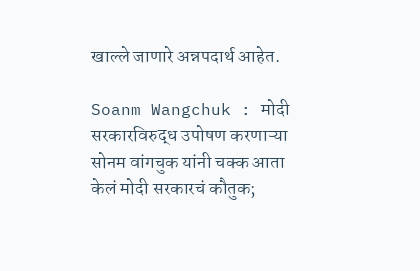खाल्ले जाणारे अन्नपदार्थ आहेत.

Soanm Wangchuk : मोदी सरकारविरुद्ध उपोषण करणाऱ्या सोनम वांगचुक यांनी चक्क आता केलं मोदी सरकारचं कौतुक;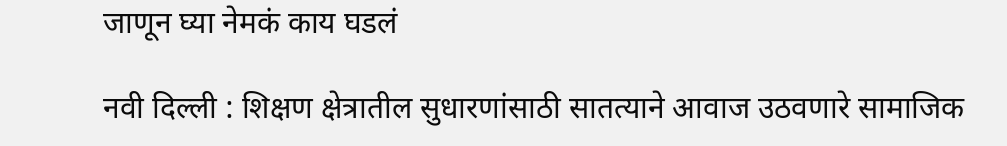जाणून घ्या नेमकं काय घडलं

नवी दिल्ली : शिक्षण क्षेत्रातील सुधारणांसाठी सातत्याने आवाज उठवणारे सामाजिक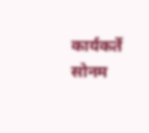कार्यकर्ते सोनम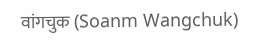वांगचुक (Soanm Wangchuk)